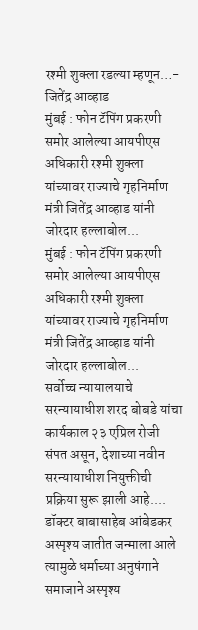रश्मी शुक्ला रडल्या म्हणून…- जितेंद्र आव्हाड
मुंबई : फोन टॅपिंग प्रकरणी समोर आलेल्या आयपीएस अधिकारी रश्मी शुक्ला यांच्यावर राज्याचे गृहनिर्माण मंत्री जितेंद्र आव्हाड यांनी जोरदार हल्लाबोल...
मुंबई : फोन टॅपिंग प्रकरणी समोर आलेल्या आयपीएस अधिकारी रश्मी शुक्ला यांच्यावर राज्याचे गृहनिर्माण मंत्री जितेंद्र आव्हाड यांनी जोरदार हल्लाबोल...
सर्वोच्च न्यायालयाचे सरन्यायाधीश शरद बोबडे यांचा कार्यकाल २३ एप्रिल रोजी संपत असून, देशाच्या नवीन सरन्यायाधीश नियुक्तीची प्रक्रिया सुरू झाली आहे....
डॉक्टर बाबासाहेब आंबेडकर अस्पृश्य जातीत जन्माला आले त्यामुळे धर्माच्या अनुषंगाने समाजाने अस्पृश्य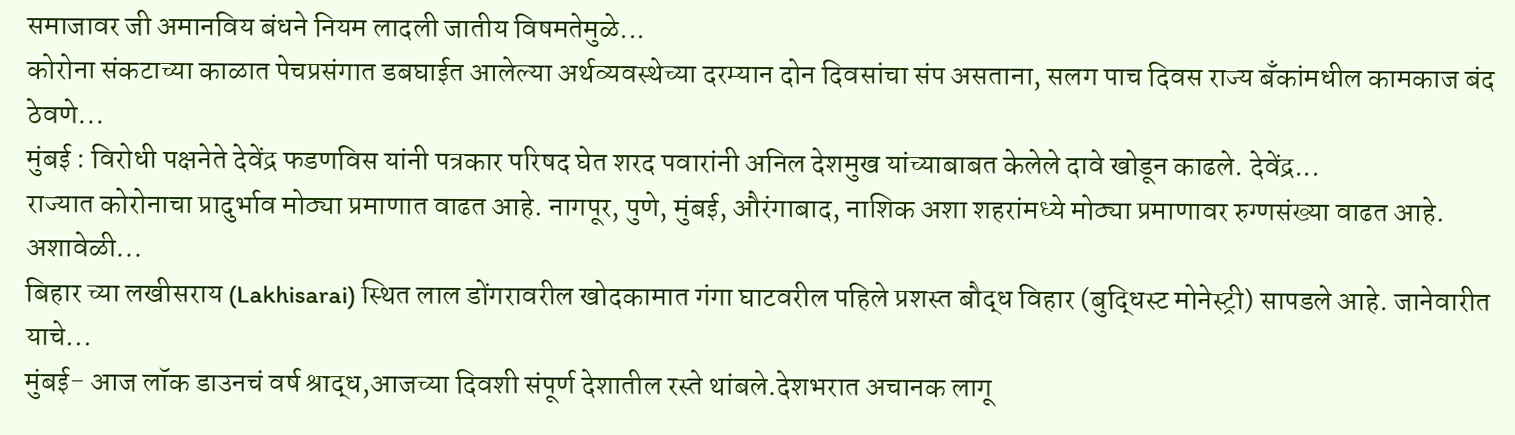समाजावर जी अमानविय बंधने नियम लादली जातीय विषमतेमुळे...
कोरोना संकटाच्या काळात पेचप्रसंगात डबघाईत आलेल्या अर्थव्यवस्थेच्या दरम्यान दोन दिवसांचा संप असताना, सलग पाच दिवस राज्य बँकांमधील कामकाज बंद ठेवणे...
मुंबई : विरोधी पक्षनेते देवेंद्र फडणविस यांनी पत्रकार परिषद घेत शरद पवारांनी अनिल देशमुख यांच्याबाबत केलेले दावे खोडून काढले. देवेंद्र...
राज्यात कोरोनाचा प्रादुर्भाव मोठ्या प्रमाणात वाढत आहे. नागपूर, पुणे, मुंबई, औरंगाबाद, नाशिक अशा शहरांमध्ये मोठ्या प्रमाणावर रुग्णसंख्या वाढत आहे. अशावेळी...
बिहार च्या लखीसराय (Lakhisarai) स्थित लाल डोंगरावरील खोदकामात गंगा घाटवरील पहिले प्रशस्त बौद्ध विहार (बुद्धिस्ट मोनेस्ट्री) सापडले आहे. जानेवारीत याचे...
मुंबई- आज लॉक डाउनचं वर्ष श्राद्ध,आजच्या दिवशी संपूर्ण देशातील रस्ते थांबले.देशभरात अचानक लागू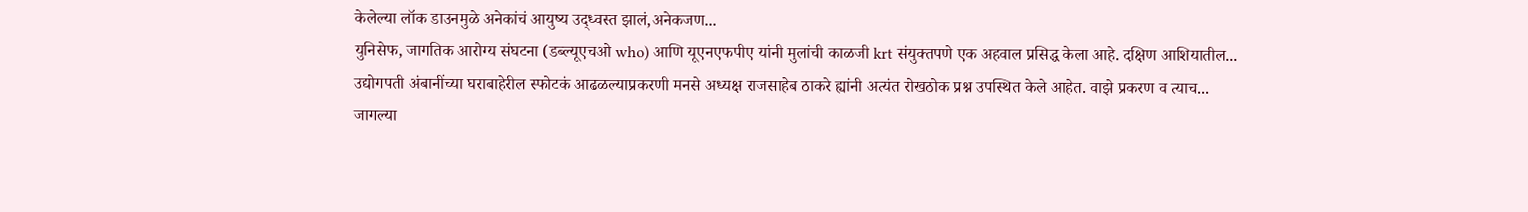केलेल्या लॉक डाउनमुळे अनेकांचं आयुष्य उद्ध्वस्त झालं,अनेकजण...
युनिसेफ, जागतिक आरोग्य संघटना (डब्ल्यूएचओ who) आणि यूएनएफपीए यांनी मुलांची काळजी krt संयुक्तपणे एक अहवाल प्रसिद्ध केला आहे. दक्षिण आशियातील...
उद्योगपती अंबानींच्या घराबाहेरील स्फोटकं आढळल्याप्रकरणी मनसे अध्यक्ष राजसाहेब ठाकरे ह्यांनी अत्यंत रोखठोक प्रश्न उपस्थित केले आहेत. वाझे प्रकरण व त्याच...
जागल्या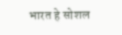भारत हे सोशल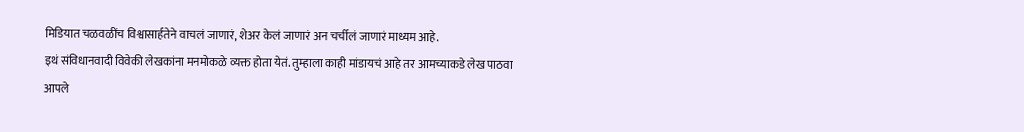मिडियात चळवळींच विश्वासार्हतेने वाचलं जाणारं, शेअर केलं जाणारं अन चर्चीलं जाणारं माध्यम आहे.
इथं संविधानवादी विवेकी लेखकांना मनमोकळे व्यक्त होता येतं. तुम्हाला काही मांडायचं आहे तर आमच्याकडे लेख पाठवा
आपले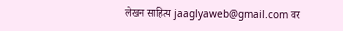लेखन साहित्य jaaglyaweb@gmail.com वर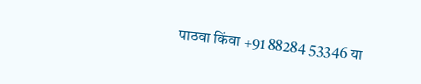पाठवा किंवा +91 88284 53346 या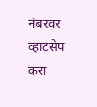नंबरवर व्हाटसेप करा